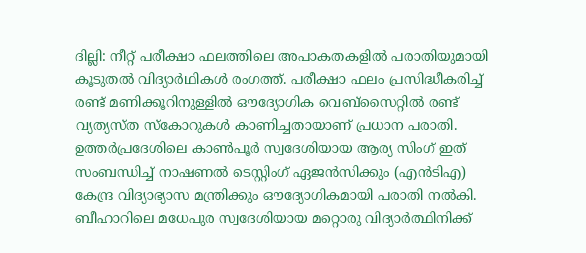ദില്ലി: നീറ്റ് പരീക്ഷാ ഫലത്തിലെ അപാകതകളിൽ പരാതിയുമായി കൂടുതൽ വിദ്യാർഥികൾ രംഗത്ത്. പരീക്ഷാ ഫലം പ്രസിദ്ധീകരിച്ച് രണ്ട് മണിക്കൂറിനുള്ളിൽ ഔദ്യോഗിക വെബ്സൈറ്റിൽ രണ്ട് വ്യത്യസ്ത സ്കോറുകൾ കാണിച്ചതായാണ് പ്രധാന പരാതി. ഉത്തർപ്രദേശിലെ കാൺപൂർ സ്വദേശിയായ ആര്യ സിംഗ് ഇത് സംബന്ധിച്ച് നാഷണൽ ടെസ്റ്റിംഗ് ഏജൻസിക്കും (എൻടിഎ) കേന്ദ്ര വിദ്യാഭ്യാസ മന്ത്രിക്കും ഔദ്യോഗികമായി പരാതി നൽകി.
ബീഹാറിലെ മധേപുര സ്വദേശിയായ മറ്റൊരു വിദ്യാർത്ഥിനിക്ക്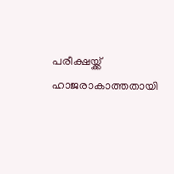പരീക്ഷയ്ക്ക് ഹാജരാകാത്തതായി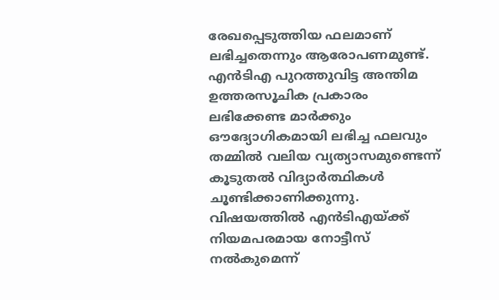രേഖപ്പെടുത്തിയ ഫലമാണ് ലഭിച്ചതെന്നും ആരോപണമുണ്ട്. എൻടിഎ പുറത്തുവിട്ട അന്തിമ ഉത്തരസൂചിക പ്രകാരം ലഭിക്കേണ്ട മാർക്കും ഔദ്യോഗികമായി ലഭിച്ച ഫലവും തമ്മിൽ വലിയ വ്യത്യാസമുണ്ടെന്ന് കൂടുതൽ വിദ്യാർത്ഥികൾ ചൂണ്ടിക്കാണിക്കുന്നു.
വിഷയത്തിൽ എൻടിഎയ്ക്ക് നിയമപരമായ നോട്ടീസ് നൽകുമെന്ന്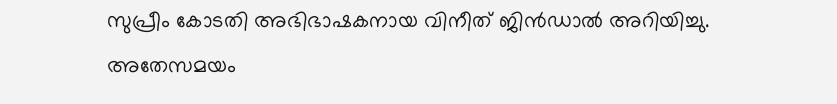സുപ്രീം കോടതി അഭിഭാഷകനായ വിനീത് ജിൻഡാൽ അറിയിച്ചു. അതേസമയം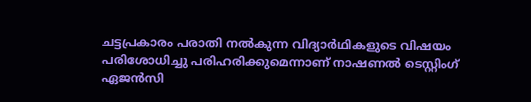ചട്ടപ്രകാരം പരാതി നൽകുന്ന വിദ്യാർഥികളുടെ വിഷയം പരിശോധിച്ചു പരിഹരിക്കുമെന്നാണ് നാഷണൽ ടെസ്റ്റിംഗ് ഏജൻസി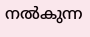നൽകുന്ന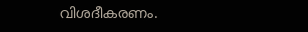വിശദീകരണം.